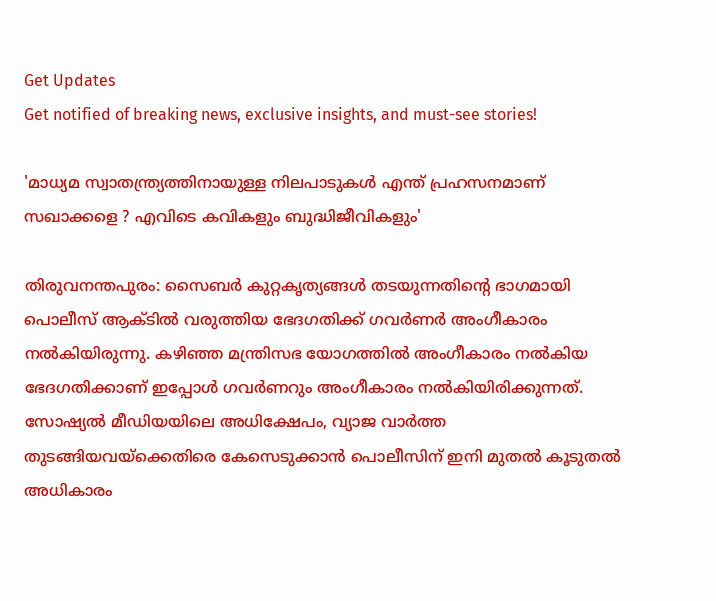Get Updates
Get notified of breaking news, exclusive insights, and must-see stories!

'മാധ്യമ സ്വാതന്ത്ര്യത്തിനായുള്ള നിലപാടുകൾ എന്ത് പ്രഹസനമാണ് സഖാക്കളെ ? എവിടെ കവികളും ബുദ്ധിജീവികളും'

തിരുവനന്തപുരം: സൈബര്‍ കുറ്റകൃത്യങ്ങള്‍ തടയുന്നതിന്റെ ഭാഗമായി പൊലീസ് ആക്ടില്‍ വരുത്തിയ ഭേദഗതിക്ക് ഗവര്‍ണര്‍ അംഗീകാരം നല്‍കിയിരുന്നു. കഴിഞ്ഞ മന്ത്രിസഭ യോഗത്തില്‍ അംഗീകാരം നല്‍കിയ ഭേദഗതിക്കാണ് ഇപ്പോള്‍ ഗവര്‍ണറും അംഗീകാരം നല്‍കിയിരിക്കുന്നത്. സോഷ്യല്‍ മീഡിയയിലെ അധിക്ഷേപം, വ്യാജ വാര്‍ത്ത തുടങ്ങിയവയ്ക്കെതിരെ കേസെടുക്കാന്‍ പൊലീസിന് ഇനി മുതല്‍ കൂടുതല്‍ അധികാരം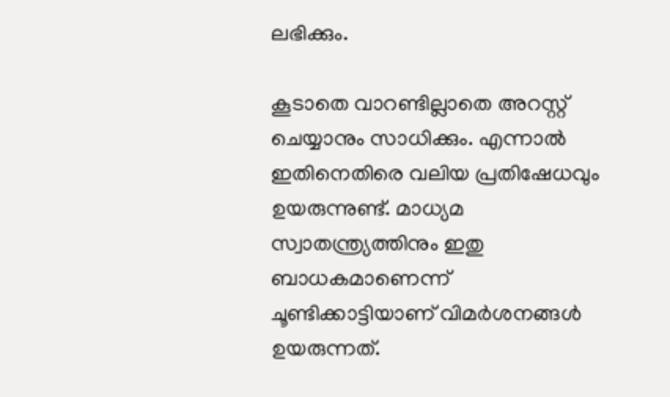ലഭിക്കും.

കൂടാതെ വാറണ്ടില്ലാതെ അറസ്റ്റ് ചെയ്യാനും സാധിക്കും. എന്നാല്‍ ഇതിനെതിരെ വലിയ പ്രതിഷേധവും ഉയരുന്നുണ്ട്. മാധ്യമ സ്വാതന്ത്ര്യത്തിനും ഇതു ബാധകമാണെന്ന് ചൂണ്ടിക്കാട്ടിയാണ് വിമര്‍ശനങ്ങള്‍ ഉയരുന്നത്.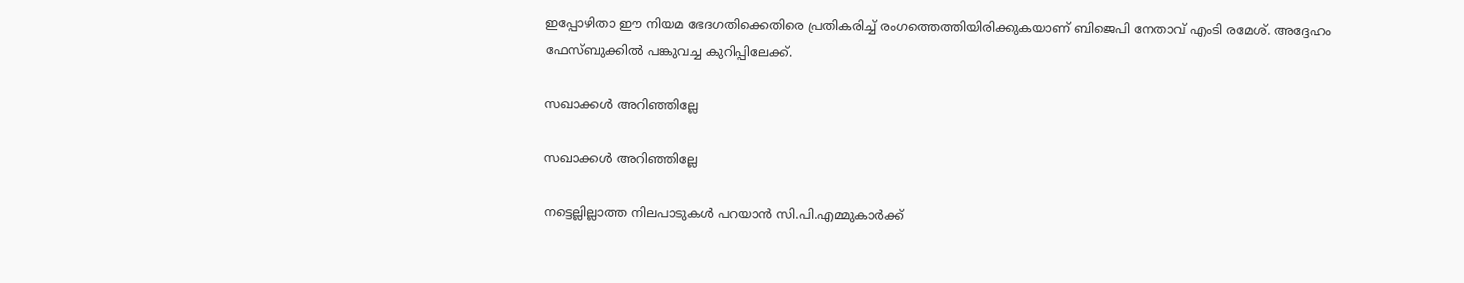ഇപ്പോഴിതാ ഈ നിയമ ഭേദഗതിക്കെതിരെ പ്രതികരിച്ച് രംഗത്തെത്തിയിരിക്കുകയാണ് ബിജെപി നേതാവ് എംടി രമേശ്. അദ്ദേഹം ഫേസ്ബുക്കില്‍ പങ്കുവച്ച കുറിപ്പിലേക്ക്.

സഖാക്കള്‍ അറിഞ്ഞില്ലേ

സഖാക്കള്‍ അറിഞ്ഞില്ലേ

നട്ടെല്ലില്ലാത്ത നിലപാടുകള്‍ പറയാന്‍ സി.പി.എമ്മുകാര്‍ക്ക്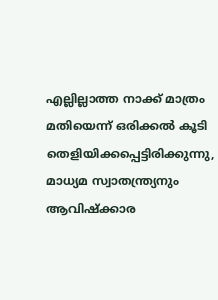എല്ലില്ലാത്ത നാക്ക് മാത്രം മതിയെന്ന് ഒരിക്കല്‍ കൂടി തെളിയിക്കപ്പെട്ടിരിക്കുന്നു, മാധ്യമ സ്വാതന്ത്ര്യനും ആവിഷ്‌ക്കാര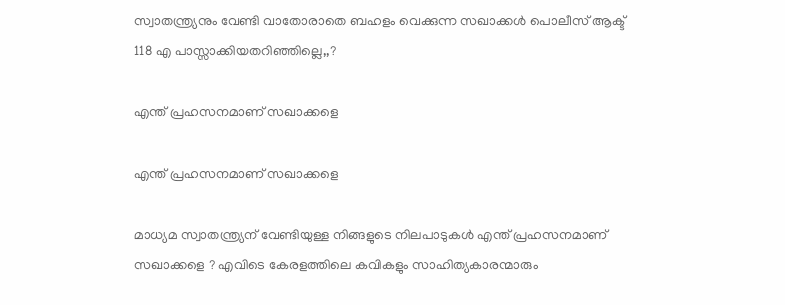സ്വാതന്ത്ര്യനും വേണ്ടി വാതോരാതെ ബഹളം വെക്കുന്ന സഖാക്കള്‍ പൊലീസ് ആക്ട് 118 എ പാസ്സാക്കിയതറിഞ്ഞില്ലെ,,?

എന്ത് പ്രഹസനമാണ് സഖാക്കളെ

എന്ത് പ്രഹസനമാണ് സഖാക്കളെ

മാധ്യമ സ്വാതന്ത്ര്യന് വേണ്ടിയുള്ള നിങ്ങളുടെ നിലപാടുകള്‍ എന്ത് പ്രഹസനമാണ് സഖാക്കളെ ? എവിടെ കേരളത്തിലെ കവികളും സാഹിത്യകാരന്മാരും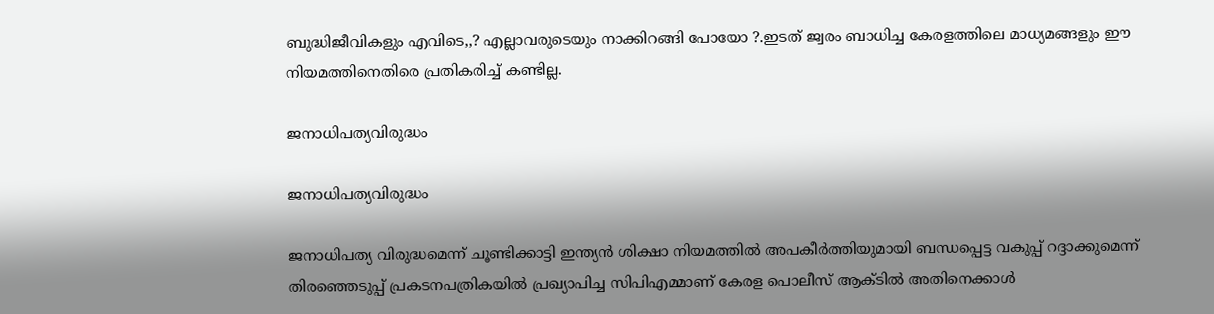ബുദ്ധിജീവികളും എവിടെ,,? എല്ലാവരുടെയും നാക്കിറങ്ങി പോയോ ?.ഇടത് ജ്വരം ബാധിച്ച കേരളത്തിലെ മാധ്യമങ്ങളും ഈ നിയമത്തിനെതിരെ പ്രതികരിച്ച് കണ്ടില്ല.

ജനാധിപത്യവിരുദ്ധം

ജനാധിപത്യവിരുദ്ധം

ജനാധിപത്യ വിരുദ്ധമെന്ന് ചൂണ്ടിക്കാട്ടി ഇന്ത്യന്‍ ശിക്ഷാ നിയമത്തില്‍ അപകീര്‍ത്തിയുമായി ബന്ധപ്പെട്ട വകുപ്പ് റദ്ദാക്കുമെന്ന് തിരഞ്ഞെടുപ്പ് പ്രകടനപത്രികയില്‍ പ്രഖ്യാപിച്ച സിപിഎമ്മാണ് കേരള പൊലീസ് ആക്ടില്‍ അതിനെക്കാള്‍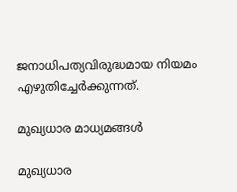ജനാധിപത്യവിരുദ്ധമായ നിയമം എഴുതിച്ചേര്‍ക്കുന്നത്.

മുഖ്യധാര മാധ്യമങ്ങള്‍

മുഖ്യധാര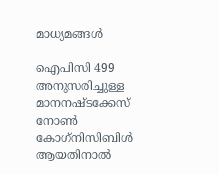മാധ്യമങ്ങള്‍

ഐപിസി 499 അനുസരിച്ചുള്ള മാനനഷ്ടക്കേസ് നോണ്‍ കോഗ്‌നിസിബിള്‍ ആയതിനാല്‍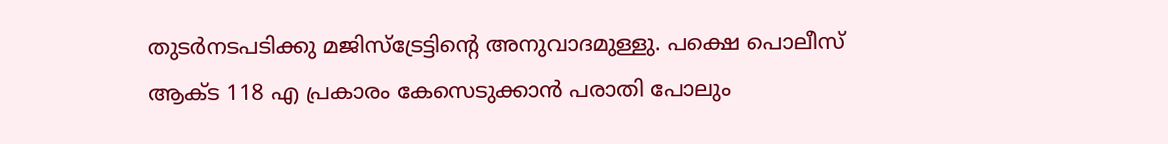തുടര്‍നടപടിക്കു മജിസ്‌ട്രേട്ടിന്റെ അനുവാദമുള്ളു. പക്ഷെ പൊലീസ് ആക്ട 118 എ പ്രകാരം കേസെടുക്കാന്‍ പരാതി പോലും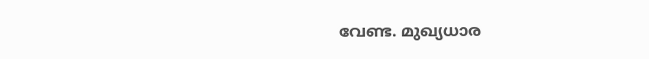വേണ്ട. മുഖ്യധാര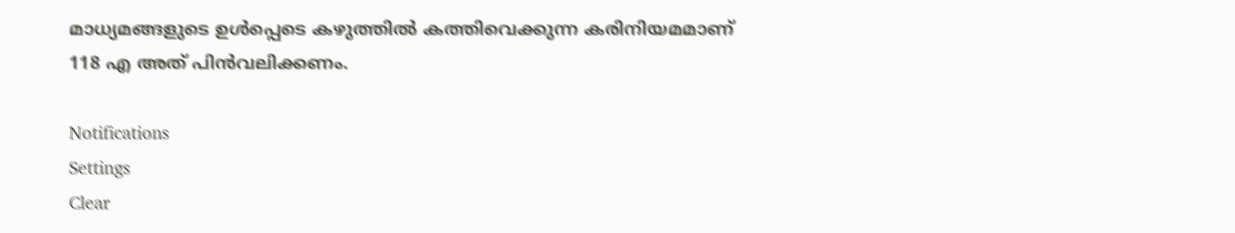മാധ്യമങ്ങളുടെ ഉള്‍പ്പെടെ കഴുത്തില്‍ കത്തിവെക്കുന്ന കരിനിയമമാണ് 118 എ അത് പിന്‍വലിക്കണം.

Notifications
Settings
Clear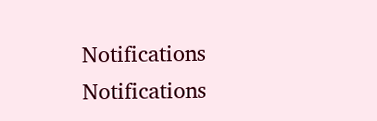Notifications
Notifications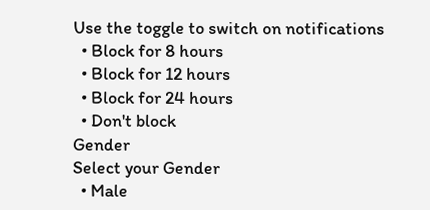Use the toggle to switch on notifications
  • Block for 8 hours
  • Block for 12 hours
  • Block for 24 hours
  • Don't block
Gender
Select your Gender
  • Male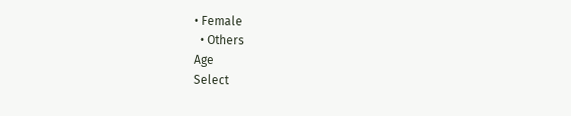• Female
  • Others
Age
Select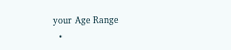your Age Range
  •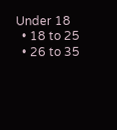Under 18
  • 18 to 25
  • 26 to 35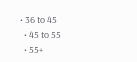• 36 to 45
  • 45 to 55
  • 55+